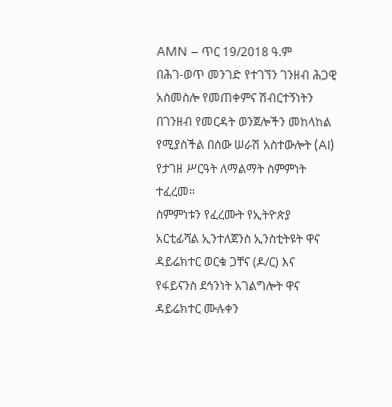AMN – ጥር 19/2018 ዓ.ም
በሕገ-ወጥ መንገድ የተገኘን ገንዘብ ሕጋዊ አስመስሎ የመጠቀምና ሽብርተኝነትን በገንዘብ የመርዳት ወንጀሎችን መከላከል የሚያስችል በሰው ሠራሽ አስተውሎት (AI) የታገዘ ሥርዓት ለማልማት ስምምነት ተፈረመ።
ስምምነቱን የፈረሙት የኢትዮጵያ አርቲፊሻል ኢንተለጀንስ ኢንስቲትዩት ዋና ዳይሬክተር ወርቁ ጋቸና (ዶ/ር) እና የፋይናንስ ደኅንነት አገልግሎት ዋና ዳይሬክተር ሙሉቀን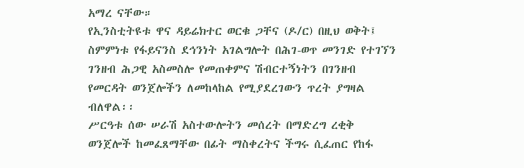አማረ ናቸው።
የኢንስቲትዩቱ ዋና ዳይሬክተር ወርቁ ጋቸና (ዶ/ር) በዚህ ወቅት፤ ስምምነቱ የፋይናንስ ደኅንነት አገልግሎት በሕገ-ወጥ መንገድ የተገኘን ገንዘብ ሕጋዊ አስመስሎ የመጠቀምና ሽብርተኝነትን በገንዘብ የመርዳት ወንጀሎችን ለመከላከል የሚያደረገውን ጥረት ያግዛል ብለዋል፡፡
ሥርዓቱ ሰው ሠራሽ አስተውሎትን መሰረት በማድረግ ረቂቅ ወንጀሎች ከመፈጸማቸው በፊት ማስቀረትና ችግሩ ሲፈጠር የከፋ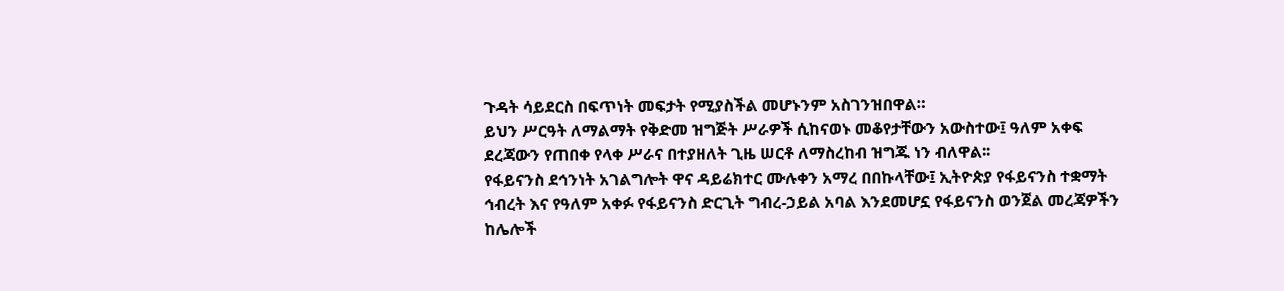ጉዳት ሳይደርስ በፍጥነት መፍታት የሚያስችል መሆኑንም አስገንዝበዋል።
ይህን ሥርዓት ለማልማት የቅድመ ዝግጅት ሥራዎች ሲከናወኑ መቆየታቸውን አውስተው፤ ዓለም አቀፍ ደረጃውን የጠበቀ የላቀ ሥራና በተያዘለት ጊዜ ሠርቶ ለማስረከብ ዝግጁ ነን ብለዋል፡፡
የፋይናንስ ደኅንነት አገልግሎት ዋና ዳይሬክተር ሙሉቀን አማረ በበኩላቸው፤ ኢትዮጵያ የፋይናንስ ተቋማት ኅብረት እና የዓለም አቀፉ የፋይናንስ ድርጊት ግብረ-ኃይል አባል እንደመሆኗ የፋይናንስ ወንጀል መረጃዎችን ከሌሎች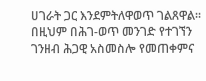ሀገራት ጋር እንደምትለዋወጥ ገልጸዋል፡፡
በዚህም በሕገ-ወጥ መንገድ የተገኘን ገንዘብ ሕጋዊ አስመስሎ የመጠቀምና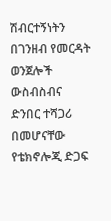ሽብርተኝነትን በገንዘብ የመርዳት ወንጀሎች ውስብስብና ድንበር ተሻጋሪ በመሆናቸው የቴክኖሎጂ ድጋፍ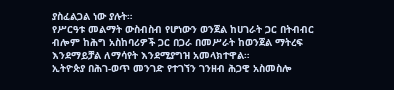ያስፈልጋል ነው ያሉት።
የሥርዓቱ መልማት ውስብስብ የሆነውን ወንጀል ከሀገራት ጋር በትብብር ብሎም ከሕግ አስከባሪዎች ጋር በጋራ በመሥራት ከወንጀል ማትረፍ እንደማይቻል ለማሳየት እንደሚያግዝ አመላክተዋል።
ኢትዮጵያ በሕገ-ወጥ መንገድ የተገኘን ገንዘብ ሕጋዊ አስመስሎ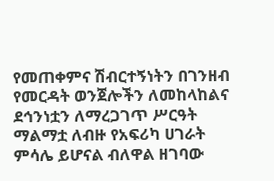የመጠቀምና ሽብርተኝነትን በገንዘብ የመርዳት ወንጀሎችን ለመከላከልና ደኅንነቷን ለማረጋገጥ ሥርዓት ማልማቷ ለብዙ የአፍሪካ ሀገራት ምሳሌ ይሆናል ብለዋል ዘገባው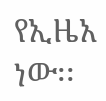የኢዜአ ነው፡፡